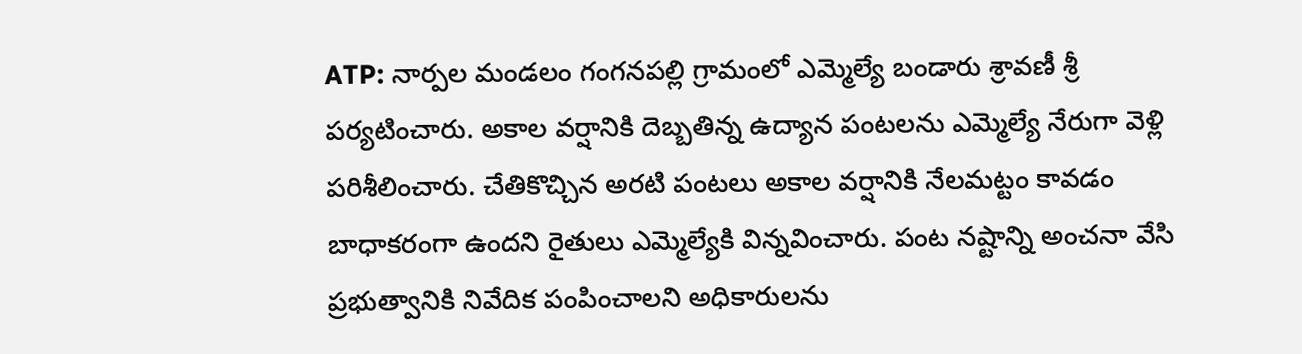ATP: నార్పల మండలం గంగనపల్లి గ్రామంలో ఎమ్మెల్యే బండారు శ్రావణీ శ్రీ పర్యటించారు. అకాల వర్షానికి దెబ్బతిన్న ఉద్యాన పంటలను ఎమ్మెల్యే నేరుగా వెళ్లి పరిశీలించారు. చేతికొచ్చిన అరటి పంటలు అకాల వర్షానికి నేలమట్టం కావడం బాధాకరంగా ఉందని రైతులు ఎమ్మెల్యేకి విన్నవించారు. పంట నష్టాన్ని అంచనా వేసి ప్రభుత్వానికి నివేదిక పంపించాలని అధికారులను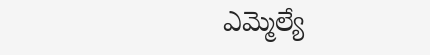ఎమ్మెల్యే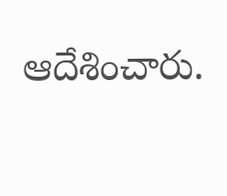ఆదేశించారు.